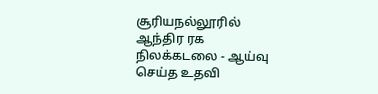சூரியநல்லூரில் ஆந்திர ரக நிலக்கடலை - ஆய்வு செய்த உதவி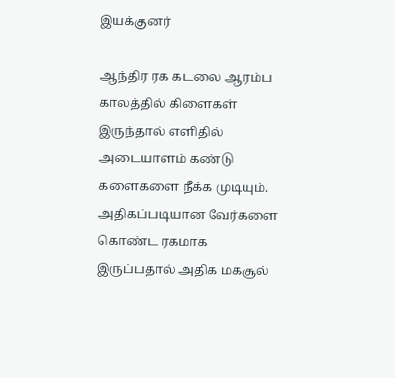இயக்குனர்

ஆந்திர ரக கடலை ஆரம்ப காலத்தில் கிளைகள் இருந்தால் எளிதில் அடையாளம் கண்டு களைகளை நீக்க முடியும். அதிகப்படியான வேர்களை கொண்ட ரகமாக இருப்பதால் அதிக மகசூல்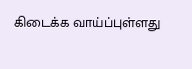கிடைக்க வாய்ப்புள்ளது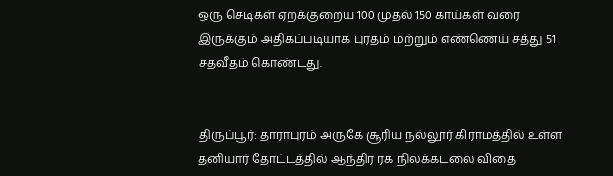ஒரு செடிகள் ஏறக்குறைய 100 முதல் 150 காய்கள் வரை இருக்கும் அதிகப்படியாக புரதம் மற்றும் எண்ணெய் சத்து 51 சதவீதம் கொண்டது.


திருப்பூர்: தாராபுரம் அருகே சூரிய நல்லூர் கிராமத்தில் உள்ள தனியார் தோட்டத்தில் ஆந்திர ரக நிலக்கடலை விதை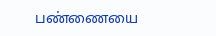பண்ணையை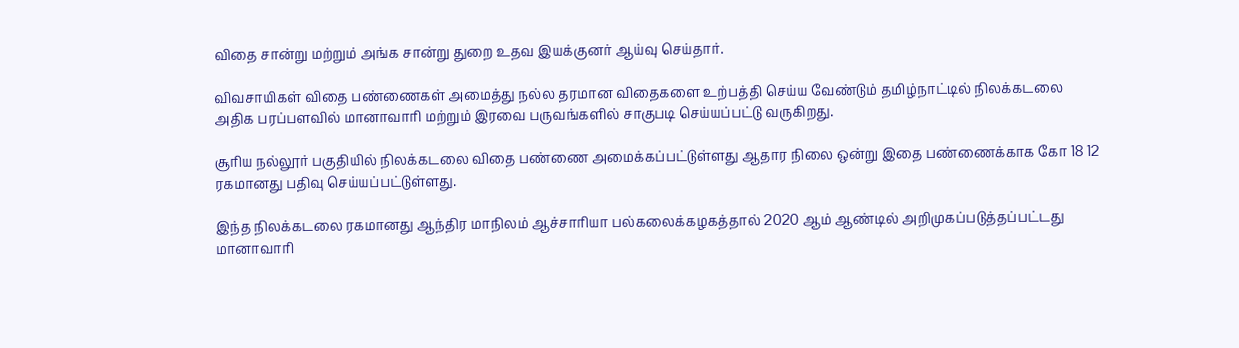விதை சான்று மற்றும் அங்க சான்று துறை உதவ இயக்குனர் ஆய்வு செய்தார்.

விவசாயிகள் விதை பண்ணைகள் அமைத்து நல்ல தரமான விதைகளை உற்பத்தி செய்ய வேண்டும் தமிழ்நாட்டில் நிலக்கடலை அதிக பரப்பளவில் மானாவாரி மற்றும் இரவை பருவங்களில் சாகுபடி செய்யப்பட்டு வருகிறது.

சூரிய நல்லூர் பகுதியில் நிலக்கடலை விதை பண்ணை அமைக்கப்பட்டுள்ளது ஆதார நிலை ஒன்று இதை பண்ணைக்காக கோ 18 12 ரகமானது பதிவு செய்யப்பட்டுள்ளது.

இந்த நிலக்கடலை ரகமானது ஆந்திர மாநிலம் ஆச்சாரியா பல்கலைக்கழகத்தால் 2020 ஆம் ஆண்டில் அறிமுகப்படுத்தப்பட்டது மானாவாரி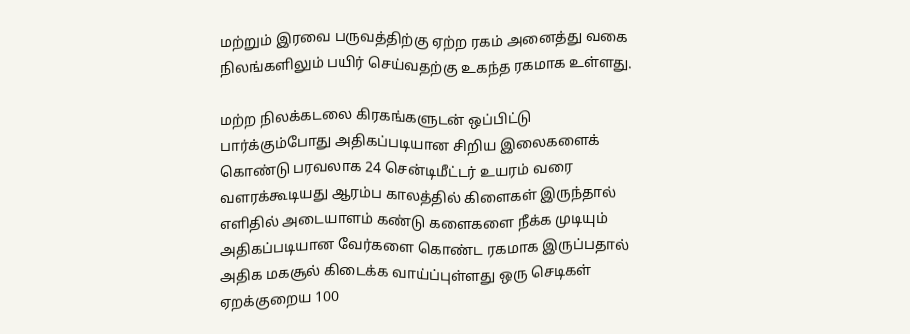மற்றும் இரவை பருவத்திற்கு ஏற்ற ரகம் அனைத்து வகை நிலங்களிலும் பயிர் செய்வதற்கு உகந்த ரகமாக உள்ளது.

மற்ற நிலக்கடலை கிரகங்களுடன் ஒப்பிட்டு பார்க்கும்போது அதிகப்படியான சிறிய இலைகளைக் கொண்டு பரவலாக 24 சென்டிமீட்டர் உயரம் வரை வளரக்கூடியது ஆரம்ப காலத்தில் கிளைகள் இருந்தால் எளிதில் அடையாளம் கண்டு களைகளை நீக்க முடியும் அதிகப்படியான வேர்களை கொண்ட ரகமாக இருப்பதால் அதிக மகசூல் கிடைக்க வாய்ப்புள்ளது ஒரு செடிகள் ஏறக்குறைய 100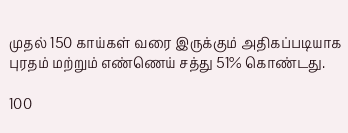முதல் 150 காய்கள் வரை இருக்கும் அதிகப்படியாக புரதம் மற்றும் எண்ணெய் சத்து 51% கொண்டது.

100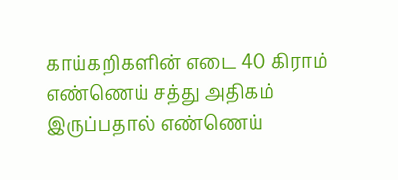காய்கறிகளின் எடை 40 கிராம் எண்ணெய் சத்து அதிகம் இருப்பதால் எண்ணெய்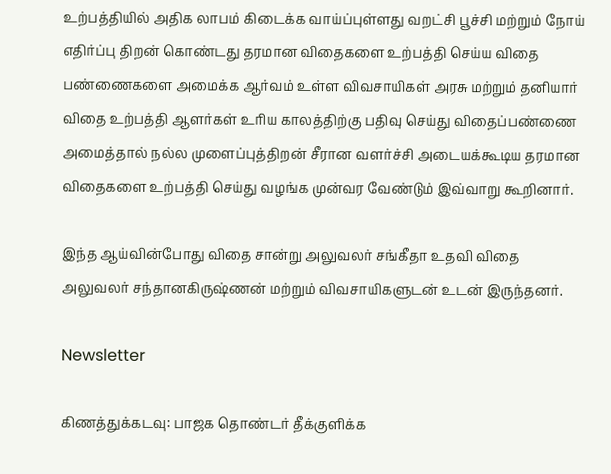உற்பத்தியில் அதிக லாபம் கிடைக்க வாய்ப்புள்ளது வறட்சி பூச்சி மற்றும் நோய் எதிர்ப்பு திறன் கொண்டது தரமான விதைகளை உற்பத்தி செய்ய விதை பண்ணைகளை அமைக்க ஆர்வம் உள்ள விவசாயிகள் அரசு மற்றும் தனியார் விதை உற்பத்தி ஆளர்கள் உரிய காலத்திற்கு பதிவு செய்து விதைப்பண்ணை அமைத்தால் நல்ல முளைப்புத்திறன் சீரான வளர்ச்சி அடையக்கூடிய தரமான விதைகளை உற்பத்தி செய்து வழங்க முன்வர வேண்டும் இவ்வாறு கூறினார்.

இந்த ஆய்வின்போது விதை சான்று அலுவலர் சங்கீதா உதவி விதை அலுவலர் சந்தானகிருஷ்ணன் மற்றும் விவசாயிகளுடன் உடன் இருந்தனர்.

Newsletter

கிணத்துக்கடவு: பாஜக தொண்டர் தீக்குளிக்க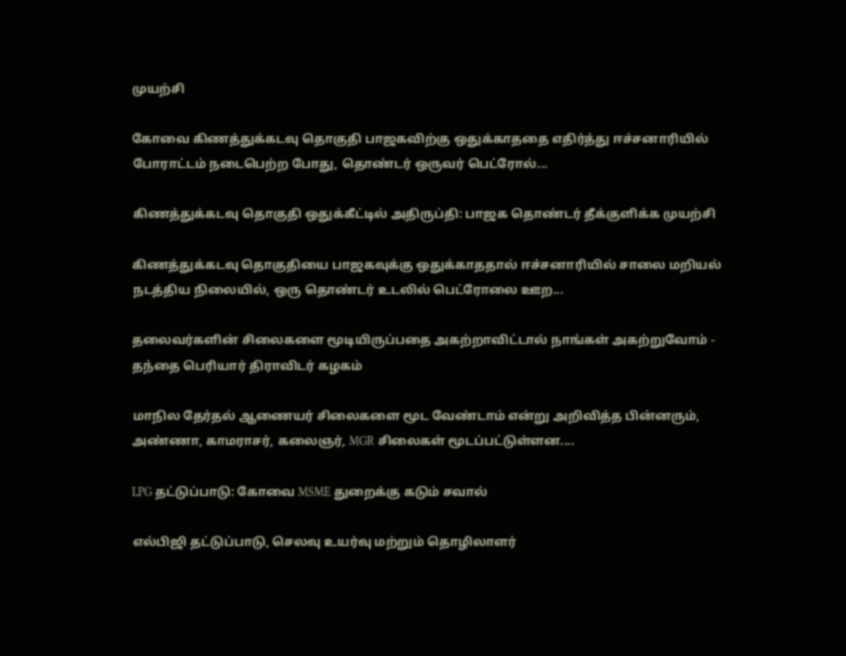முயற்சி

கோவை கிணத்துக்கடவு தொகுதி பாஜகவிற்கு ஒதுக்காததை எதிர்த்து ஈச்சனாரியில் போராட்டம் நடைபெற்ற போது, தொண்டர் ஒருவர் பெட்ரோல்...

கிணத்துக்கடவு தொகுதி ஒதுக்கீட்டில் அதிருப்தி: பாஜக தொண்டர் தீக்குளிக்க முயற்சி

கிணத்துக்கடவு தொகுதியை பாஜகவுக்கு ஒதுக்காததால் ஈச்சனாரியில் சாலை மறியல் நடத்திய நிலையில், ஒரு தொண்டர் உடலில் பெட்ரோலை ஊற...

தலைவர்களின் சிலைகளை மூடியிருப்பதை அகற்றாவிட்டால் நாங்கள் அகற்றுவோம் - தந்தை பெரியார் திராவிடர் கழகம்

மாநில தேர்தல் ஆணையர் சிலைகளை மூட வேண்டாம் என்று அறிவித்த பின்னரும், அண்ணா, காமராசர், கலைஞர், MGR சிலைகள் மூடப்பட்டுள்ளன....

LPG தட்டுப்பாடு: கோவை MSME துறைக்கு கடும் சவால்

எல்பிஜி தட்டுப்பாடு, செலவு உயர்வு மற்றும் தொழிலாளர்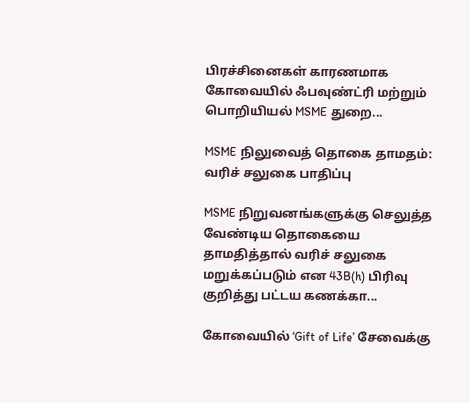பிரச்சினைகள் காரணமாக கோவையில் ஃபவுண்ட்ரி மற்றும் பொறியியல் MSME துறை...

MSME நிலுவைத் தொகை தாமதம்: வரிச் சலுகை பாதிப்பு

MSME நிறுவனங்களுக்கு செலுத்த வேண்டிய தொகையை தாமதித்தால் வரிச் சலுகை மறுக்கப்படும் என 43B(h) பிரிவு குறித்து பட்டய கணக்கா...

கோவையில் ‘Gift of Life’ சேவைக்கு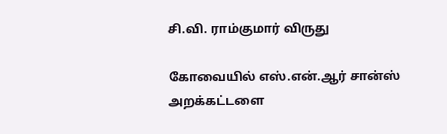சி.வி. ராம்குமார் விருது

கோவையில் எஸ்.என்.ஆர் சான்ஸ் அறக்கட்டளை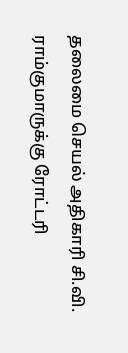தலைமை செயல் அதிகாரி சி.வி. ராம்குமாருக்கு ரோட்டரி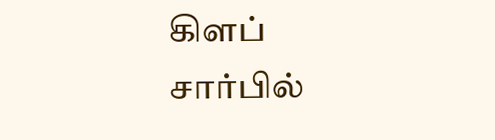கிளப் சார்பில்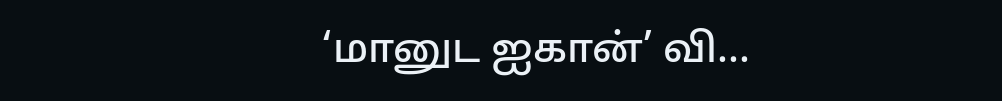‘மானுட ஐகான்’ வி...